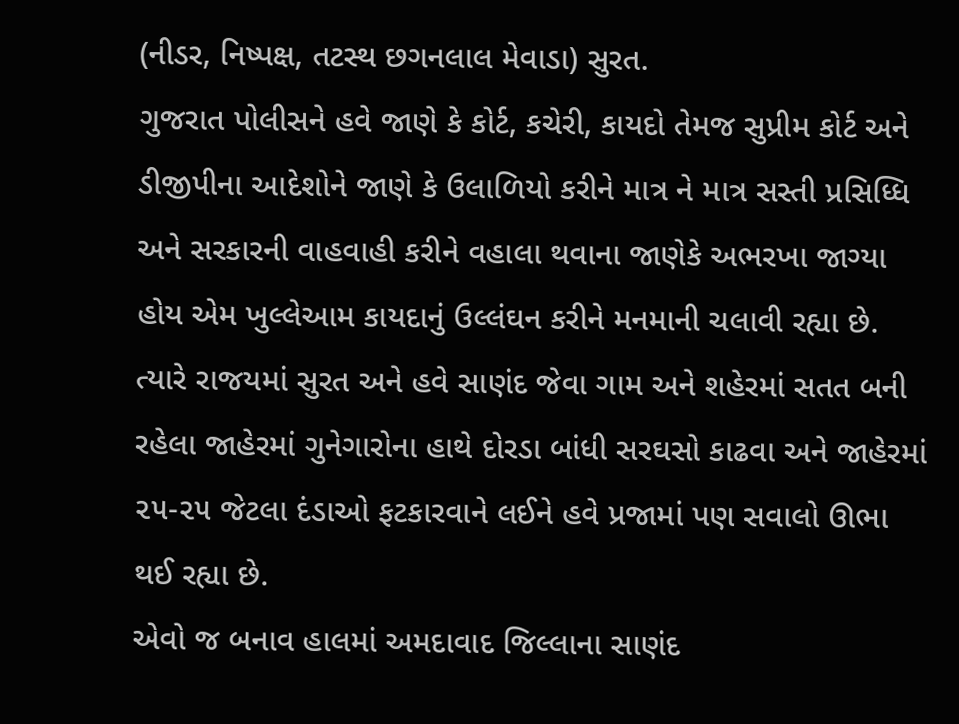(નીડર, નિષ્પક્ષ, તટસ્થ છગનલાલ મેવાડા) સુરત.
ગુજરાત પોલીસને હવે જાણે કે કોર્ટ, કચેરી, કાયદો તેમજ સુપ્રીમ કોર્ટ અને ડીજીપીના આદેશોને જાણે કે ઉલાળિયો કરીને માત્ર ને માત્ર સસ્તી પ્રસિધ્ધિ અને સરકારની વાહવાહી કરીને વહાલા થવાના જાણેકે અભરખા જાગ્યા હોય એમ ખુલ્લેઆમ કાયદાનું ઉલ્લંઘન કરીને મનમાની ચલાવી રહ્યા છે. ત્યારે રાજયમાં સુરત અને હવે સાણંદ જેવા ગામ અને શહેરમાં સતત બની રહેલા જાહેરમાં ગુનેગારોના હાથે દોરડા બાંધી સરઘસો કાઢવા અને જાહેરમાં ૨૫-૨૫ જેટલા દંડાઓ ફટકારવાને લઈને હવે પ્રજામાં પણ સવાલો ઊભા
થઈ રહ્યા છે.
એવો જ બનાવ હાલમાં અમદાવાદ જિલ્લાના સાણંદ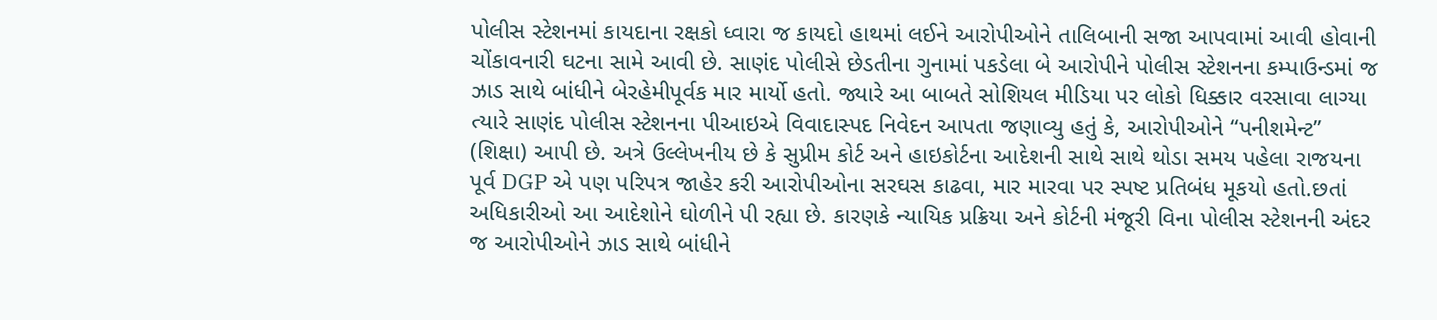પોલીસ સ્ટેશનમાં કાયદાના રક્ષકો ધ્વારા જ કાયદો હાથમાં લઈને આરોપીઓને તાલિબાની સજા આપવામાં આવી હોવાની ચોંકાવનારી ઘટના સામે આવી છે. સાણંદ પોલીસે છેડતીના ગુનામાં પકડેલા બે આરોપીને પોલીસ સ્ટેશનના કમ્પાઉન્ડમાં જ ઝાડ સાથે બાંધીને બેરહેમીપૂર્વક માર માર્યો હતો. જ્યારે આ બાબતે સોશિયલ મીડિયા પર લોકો ધિક્કાર વરસાવા લાગ્યા ત્યારે સાણંદ પોલીસ સ્ટેશનના પીઆઇએ વિવાદાસ્પદ નિવેદન આપતા જણાવ્યુ હતું કે, આરોપીઓને “પનીશમેન્ટ” (શિક્ષા) આપી છે. અત્રે ઉલ્લેખનીય છે કે સુપ્રીમ કોર્ટ અને હાઇકોર્ટના આદેશની સાથે સાથે થોડા સમય પહેલા રાજયના પૂર્વ DGP એ પણ પરિપત્ર જાહેર કરી આરોપીઓના સરઘસ કાઢવા, માર મારવા પર સ્પષ્ટ પ્રતિબંધ મૂકયો હતો.છતાં અધિકારીઓ આ આદેશોને ઘોળીને પી રહ્યા છે. કારણકે ન્યાયિક પ્રક્રિયા અને કોર્ટની મંજૂરી વિના પોલીસ સ્ટેશનની અંદર જ આરોપીઓને ઝાડ સાથે બાંધીને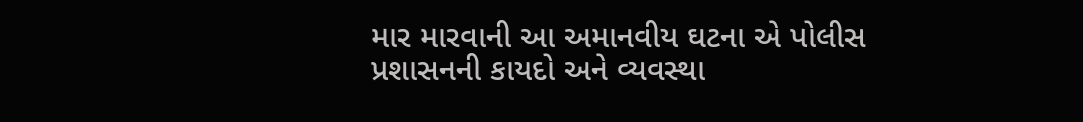માર મારવાની આ અમાનવીય ઘટના એ પોલીસ પ્રશાસનની કાયદો અને વ્યવસ્થા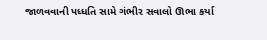જાળવવાની પધ્ધતિ સામે ગંભીર સવાલો ઊભા કર્યા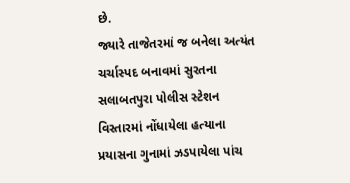છે.
જ્યારે તાજેતરમાં જ બનેલા અત્યંત ચર્ચાસ્પદ બનાવમાં સુરતના સલાબતપુરા પોલીસ સ્ટેશન વિસ્તારમાં નોંધાયેલા હત્યાના પ્રયાસના ગુનામાં ઝડપાયેલા પાંચ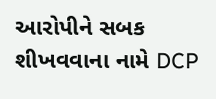આરોપીને સબક શીખવવાના નામે DCP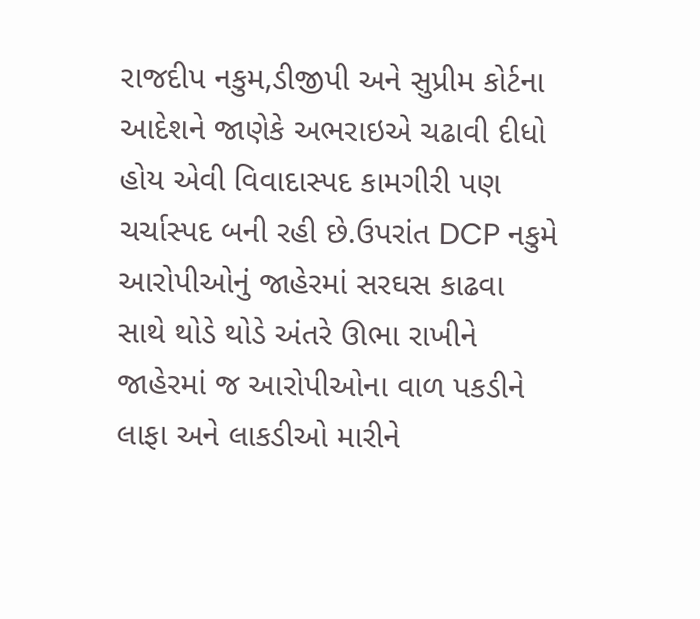રાજદીપ નકુમ,ડીજીપી અને સુપ્રીમ કોર્ટના આદેશને જાણેકે અભરાઇએ ચઢાવી દીધો હોય એવી વિવાદાસ્પદ કામગીરી પણ ચર્ચાસ્પદ બની રહી છે.ઉપરાંત DCP નકુમે આરોપીઓનું જાહેરમાં સરઘસ કાઢવા સાથે થોડે થોડે અંતરે ઊભા રાખીને જાહેરમાં જ આરોપીઓના વાળ પકડીને લાફા અને લાકડીઓ મારીને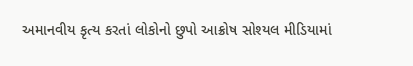અમાનવીય કૃત્ય કરતાં લોકોનો છુપો આક્રોષ સોશ્યલ મીડિયામાં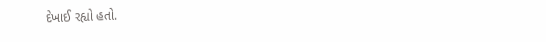દેખાઈ રહ્યો હતો.